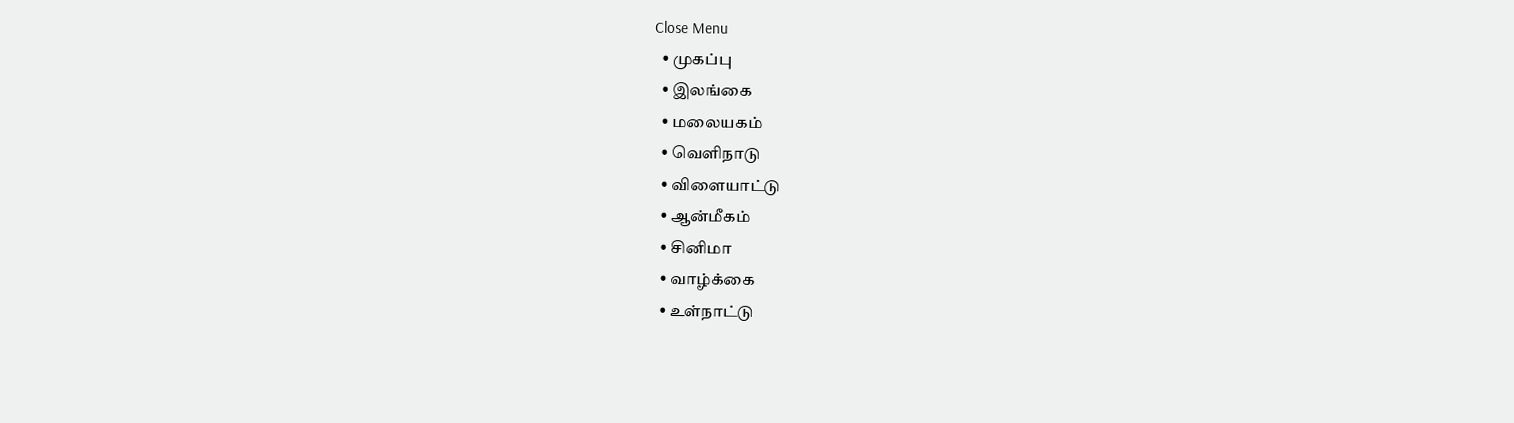Close Menu
  • முகப்பு
  • இலங்கை
  • மலையகம்
  • வெளிநாடு
  • விளையாட்டு
  • ஆன்மீகம்
  • சினிமா
  • வாழ்க்கை
  • உள்நாட்டு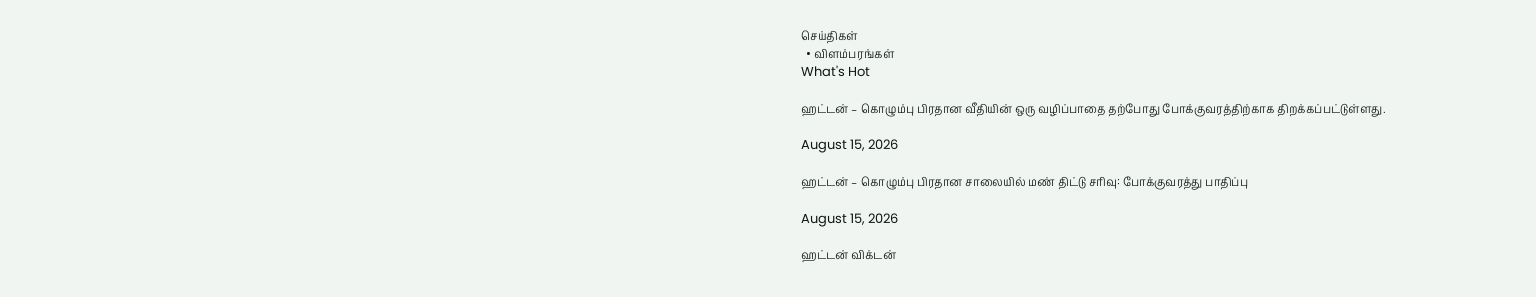செய்திகள்
  • விளம்பரங்கள்
What's Hot

ஹட்டன் – கொழும்பு பிரதான வீதியின் ஒரு வழிப்பாதை தற்போது போக்குவரத்திற்காக திறக்கப்பட்டுள்ளது.

August 15, 2026

ஹட்டன் – கொழும்பு பிரதான சாலையில் மண் திட்டு சரிவு: போக்குவரத்து பாதிப்பு

August 15, 2026

ஹட்டன் விக்டன்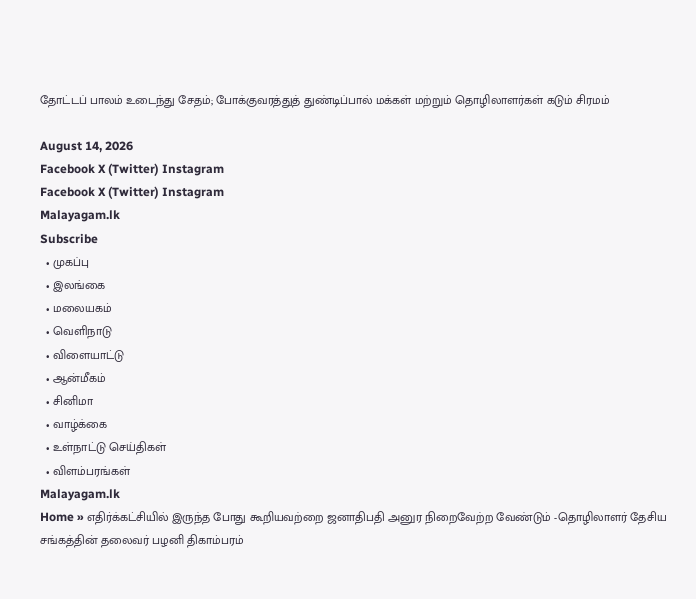தோட்டப் பாலம் உடைந்து சேதம்; போக்குவரத்துத் துண்டிப்பால் மக்கள் மற்றும் தொழிலாளர்கள் கடும் சிரமம்

August 14, 2026
Facebook X (Twitter) Instagram
Facebook X (Twitter) Instagram
Malayagam.lk
Subscribe
  • முகப்பு
  • இலங்கை
  • மலையகம்
  • வெளிநாடு
  • விளையாட்டு
  • ஆன்மீகம்
  • சினிமா
  • வாழ்க்கை
  • உள்நாட்டு செய்திகள்
  • விளம்பரங்கள்
Malayagam.lk
Home » எதிர்க்கட்சியில் இருந்த போது கூறியவற்றை ஜனாதிபதி அனுர நிறைவேற்ற வேண்டும் -தொழிலாளர் தேசிய சங்கத்தின் தலைவர் பழனி திகாம்பரம்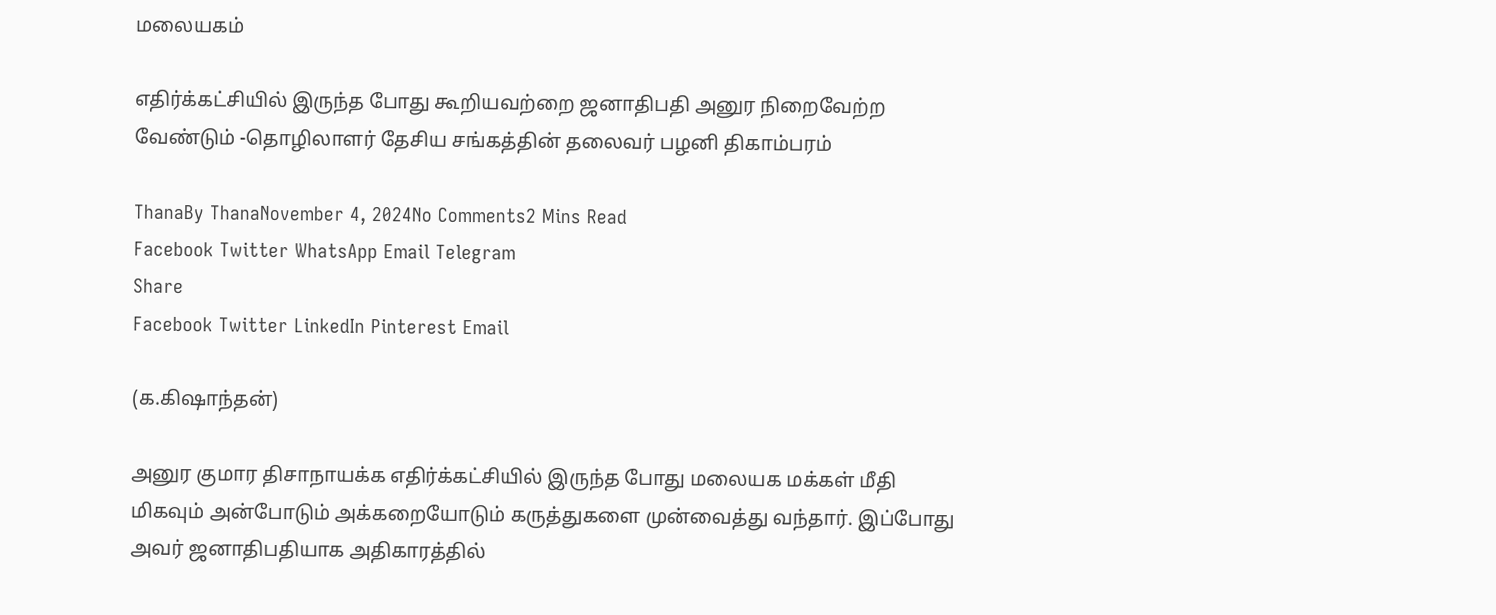மலையகம்

எதிர்க்கட்சியில் இருந்த போது கூறியவற்றை ஜனாதிபதி அனுர நிறைவேற்ற வேண்டும் -தொழிலாளர் தேசிய சங்கத்தின் தலைவர் பழனி திகாம்பரம்

ThanaBy ThanaNovember 4, 2024No Comments2 Mins Read
Facebook Twitter WhatsApp Email Telegram
Share
Facebook Twitter LinkedIn Pinterest Email

(க.கிஷாந்தன்)

அனுர குமார திசாநாயக்க எதிர்க்கட்சியில் இருந்த போது மலையக மக்கள் மீதி மிகவும் அன்போடும் அக்கறையோடும் கருத்துகளை முன்வைத்து வந்தார். இப்போது அவர் ஜனாதிபதியாக அதிகாரத்தில்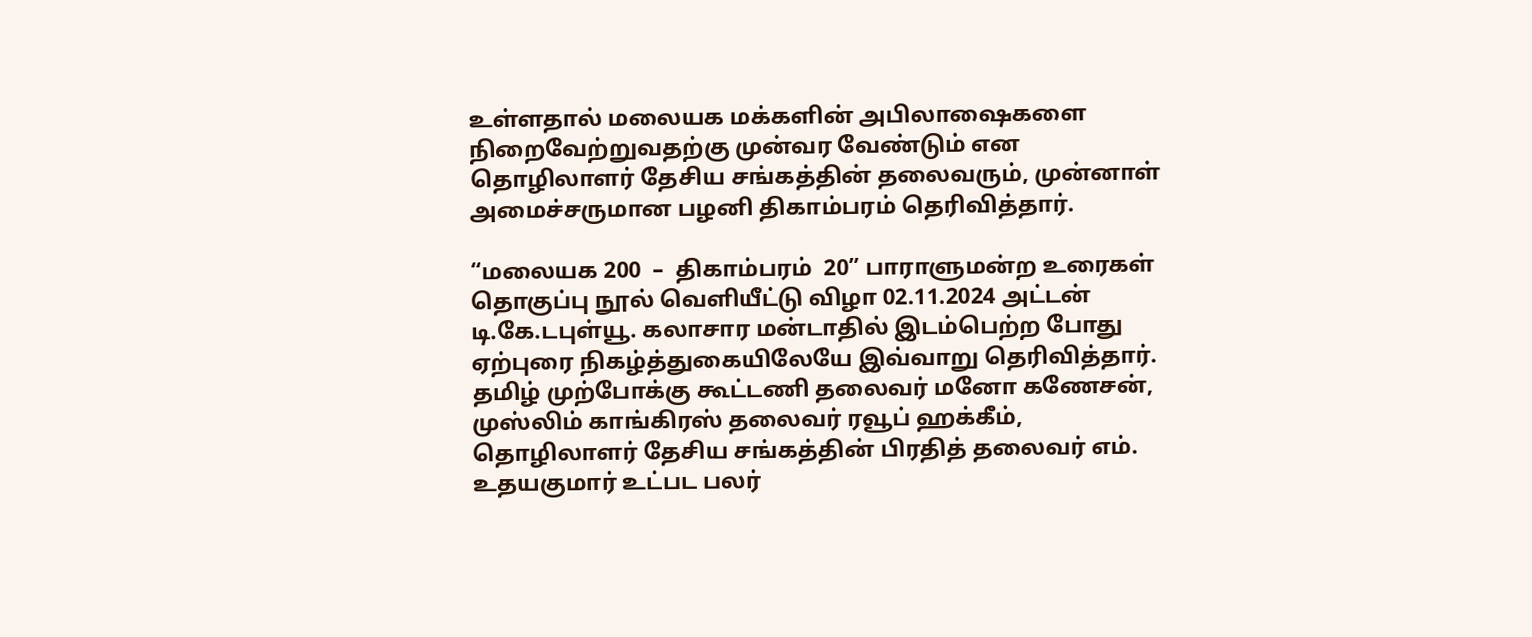உள்ளதால் மலையக மக்களின் அபிலாஷைகளை நிறைவேற்றுவதற்கு முன்வர வேண்டும் என தொழிலாளர் தேசிய சங்கத்தின் தலைவரும், முன்னாள் அமைச்சருமான பழனி திகாம்பரம் தெரிவித்தார்.

“மலையக 200  –  திகாம்பரம்  20” பாராளுமன்ற உரைகள் தொகுப்பு நூல் வெளியீட்டு விழா 02.11.2024 அட்டன் டி.கே.டபுள்யூ. கலாசார மன்டாதில் இடம்பெற்ற போது ஏற்புரை நிகழ்த்துகையிலேயே இவ்வாறு தெரிவித்தார். தமிழ் முற்போக்கு கூட்டணி தலைவர் மனோ கணேசன், முஸ்லிம் காங்கிரஸ் தலைவர் ரவூப் ஹக்கீம், தொழிலாளர் தேசிய சங்கத்தின் பிரதித் தலைவர் எம். உதயகுமார் உட்பட பலர்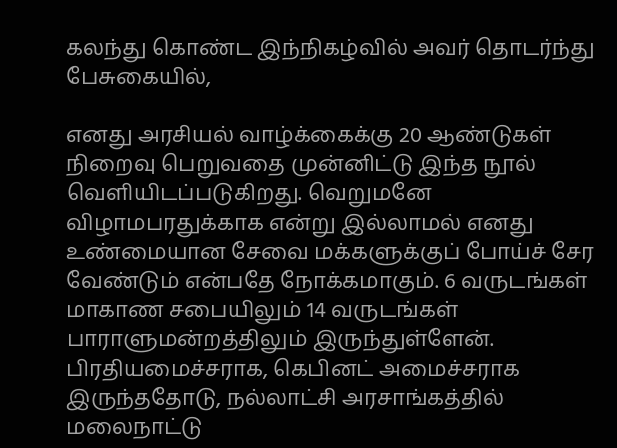கலந்து கொண்ட இந்நிகழ்வில் அவர் தொடர்ந்து பேசுகையில்,

எனது அரசியல் வாழ்க்கைக்கு 20 ஆண்டுகள் நிறைவு பெறுவதை முன்னிட்டு இந்த நூல் வெளியிடப்படுகிறது. வெறுமனே விழாமபரதுக்காக என்று இல்லாமல் எனது உண்மையான சேவை மக்களுக்குப் போய்ச் சேர வேண்டும் என்பதே நோக்கமாகும். 6 வருடங்கள் மாகாண சபையிலும் 14 வருடங்கள் பாராளுமன்றத்திலும் இருந்துள்ளேன். பிரதியமைச்சராக, கெபினட் அமைச்சராக இருந்ததோடு, நல்லாட்சி அரசாங்கத்தில் மலைநாட்டு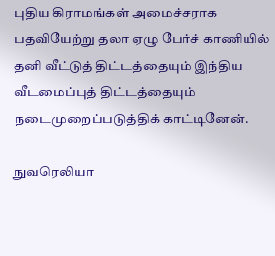புதிய கிராமங்கள் அமைச்சராக பதவியேற்று தலா ஏழு பேர்ச் காணியில் தனி வீட்டுத் திட்டத்தையும் இந்திய வீடமைப்புத் திட்டத்தையும் நடைமுறைப்படுத்திக் காட்டினேன்.

நுவரெலியா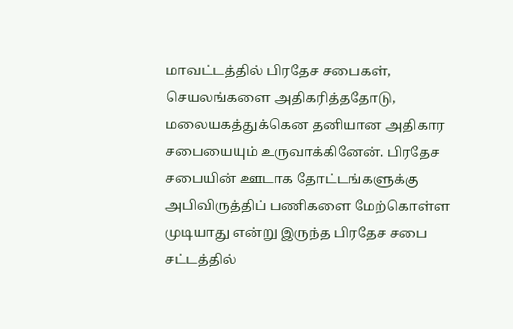மாவட்டத்தில் பிரதேச சபைகள், செயலங்களை அதிகரித்ததோடு, மலையகத்துக்கென தனியான அதிகார சபையையும் உருவாக்கினேன். பிரதேச சபையின் ஊடாக தோட்டங்களுக்கு அபிவிருத்திப் பணிகளை மேற்கொள்ள முடியாது என்று இருந்த பிரதேச சபை சட்டத்தில்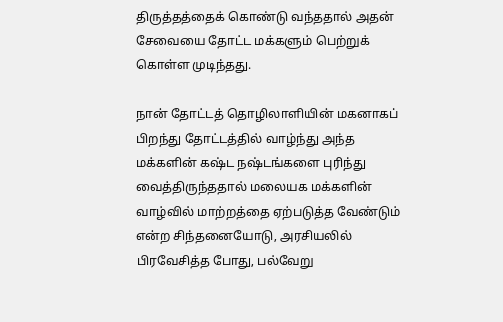திருத்தத்தைக் கொண்டு வந்ததால் அதன் சேவையை தோட்ட மக்களும் பெற்றுக் கொள்ள முடிந்தது.

நான் தோட்டத் தொழிலாளியின் மகனாகப் பிறந்து தோட்டத்தில் வாழ்ந்து அந்த மக்களின் கஷ்ட நஷ்டங்களை புரிந்து வைத்திருந்ததால் மலையக மக்களின் வாழ்வில் மாற்றத்தை ஏற்படுத்த வேண்டும் என்ற சிந்தனையோடு, அரசியலில் பிரவேசித்த போது, பல்வேறு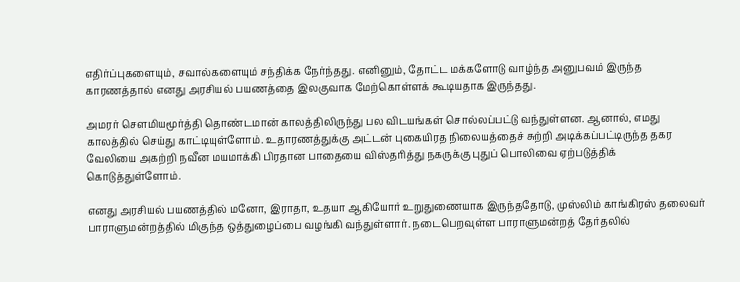எதிர்ப்புகளையும், சவால்களையும் சந்திக்க நேர்ந்தது. எனினும், தோட்ட மக்களோடு வாழ்ந்த அனுபவம் இருந்த காரணத்தால் எனது அரசியல் பயணத்தை இலகுவாக மேற்கொள்ளக் கூடியதாக இருந்தது.

அமரர் சௌமியமூர்த்தி தொண்டமான் காலத்திலிருந்து பல விடயங்கள் சொல்லப்பட்டு வந்துள்ளன. ஆனால், எமது காலத்தில் செய்து காட்டியுள்ளோம். உதாரணத்துக்கு அட்டன் புகையிரத நிலையத்தைச் சுற்றி அடிக்கப்பட்டிருந்த தகர வேலியை அகற்றி நவீன மயமாக்கி பிரதான பாதையை விஸ்தரித்து நகருக்கு புதுப் பொலிவை ஏற்படுத்திக் கொடுத்துள்ளோம்.

எனது அரசியல் பயணத்தில் மனோ, இராதா, உதயா ஆகியோர் உறுதுணையாக இருந்ததோடு, முஸ்லிம் காங்கிரஸ் தலைவர் பாராளுமன்றத்தில் மிகுந்த ஒத்துழைப்பை வழங்கி வந்துள்ளார். நடைபெறவுள்ள பாராளுமன்றத் தேர்தலில்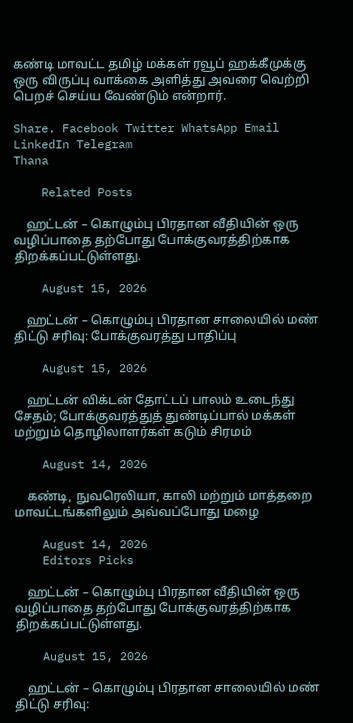கண்டி மாவட்ட தமிழ் மக்கள் ரவூப் ஹக்கீமுக்கு ஒரு விருப்பு வாக்கை அளித்து அவரை வெற்றி பெறச் செய்ய வேண்டும் என்றார்.

Share. Facebook Twitter WhatsApp Email LinkedIn Telegram
Thana

    Related Posts

    ஹட்டன் – கொழும்பு பிரதான வீதியின் ஒரு வழிப்பாதை தற்போது போக்குவரத்திற்காக திறக்கப்பட்டுள்ளது.

    August 15, 2026

    ஹட்டன் – கொழும்பு பிரதான சாலையில் மண் திட்டு சரிவு: போக்குவரத்து பாதிப்பு

    August 15, 2026

    ஹட்டன் விக்டன் தோட்டப் பாலம் உடைந்து சேதம்; போக்குவரத்துத் துண்டிப்பால் மக்கள் மற்றும் தொழிலாளர்கள் கடும் சிரமம்

    August 14, 2026

    கண்டி, நுவரெலியா, காலி மற்றும் மாத்தறை மாவட்டங்களிலும் அவ்வப்போது மழை

    August 14, 2026
    Editors Picks

    ஹட்டன் – கொழும்பு பிரதான வீதியின் ஒரு வழிப்பாதை தற்போது போக்குவரத்திற்காக திறக்கப்பட்டுள்ளது.

    August 15, 2026

    ஹட்டன் – கொழும்பு பிரதான சாலையில் மண் திட்டு சரிவு: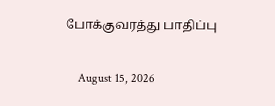போக்குவரத்து பாதிப்பு

    August 15, 2026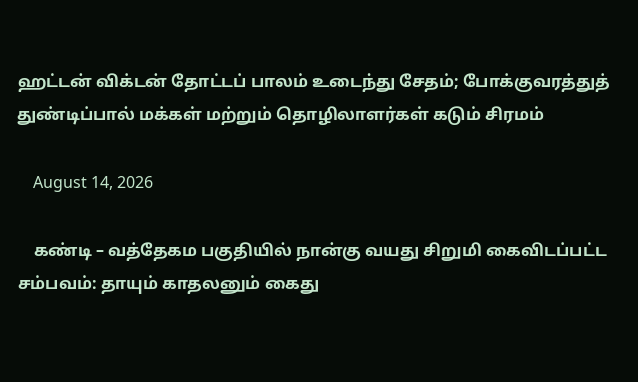ஹட்டன் விக்டன் தோட்டப் பாலம் உடைந்து சேதம்; போக்குவரத்துத் துண்டிப்பால் மக்கள் மற்றும் தொழிலாளர்கள் கடும் சிரமம்

    August 14, 2026

    கண்டி – வத்தேகம பகுதியில் நான்கு வயது சிறுமி கைவிடப்பட்ட சம்பவம்: தாயும் காதலனும் கைது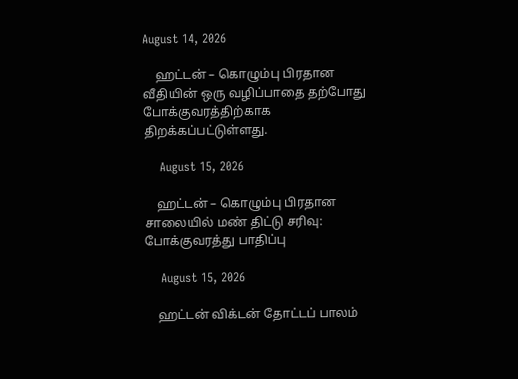August 14, 2026

    ஹட்டன் – கொழும்பு பிரதான வீதியின் ஒரு வழிப்பாதை தற்போது போக்குவரத்திற்காக திறக்கப்பட்டுள்ளது.

    August 15, 2026

    ஹட்டன் – கொழும்பு பிரதான சாலையில் மண் திட்டு சரிவு: போக்குவரத்து பாதிப்பு

    August 15, 2026

    ஹட்டன் விக்டன் தோட்டப் பாலம்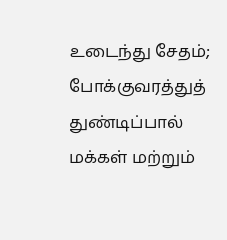உடைந்து சேதம்; போக்குவரத்துத் துண்டிப்பால் மக்கள் மற்றும்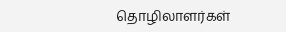தொழிலாளர்கள்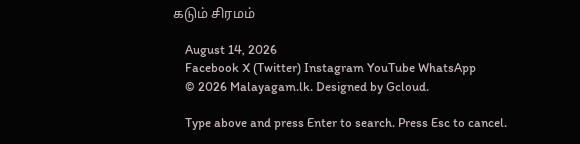கடும் சிரமம்

    August 14, 2026
    Facebook X (Twitter) Instagram YouTube WhatsApp
    © 2026 Malayagam.lk. Designed by Gcloud.

    Type above and press Enter to search. Press Esc to cancel.